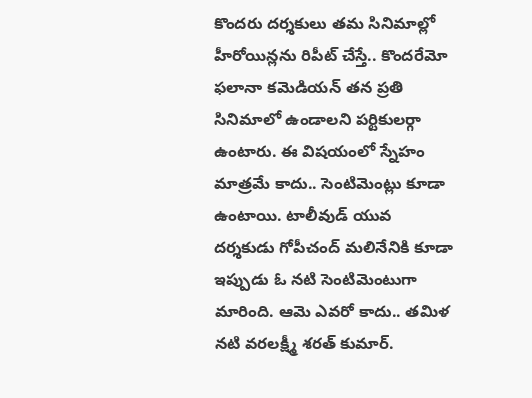కొందరు దర్శకులు తమ సినిమాల్లో హీరోయిన్లను రిపీట్ చేస్తే.. కొందరేమో ఫలానా కమెడియన్ తన ప్రతి సినిమాలో ఉండాలని పర్టికులర్గా ఉంటారు. ఈ విషయంలో స్నేహం మాత్రమే కాదు.. సెంటిమెంట్లు కూడా ఉంటాయి. టాలీవుడ్ యువ దర్శకుడు గోపీచంద్ మలినేనికి కూడా ఇప్పుడు ఓ నటి సెంటిమెంటుగా మారింది. ఆమె ఎవరో కాదు.. తమిళ నటి వరలక్ష్మీ శరత్ కుమార్.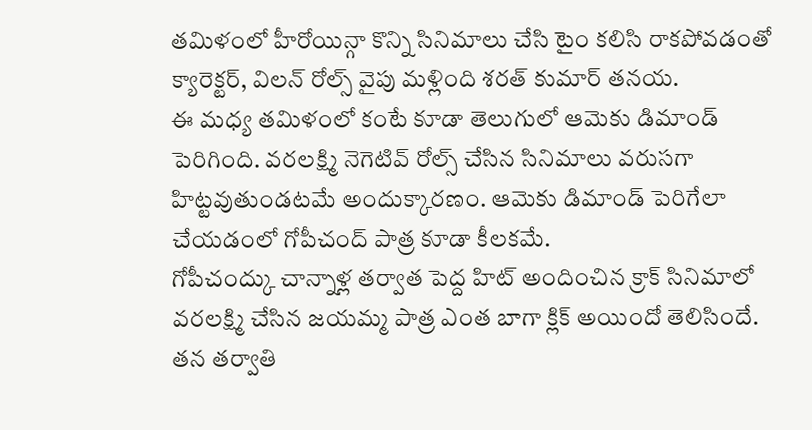తమిళంలో హీరోయిన్గా కొన్ని సినిమాలు చేసి టైం కలిసి రాకపోవడంతో క్యారెక్టర్, విలన్ రోల్స్ వైపు మళ్లింది శరత్ కుమార్ తనయ.
ఈ మధ్య తమిళంలో కంటే కూడా తెలుగులో ఆమెకు డిమాండ్ పెరిగింది. వరలక్ష్మి నెగెటివ్ రోల్స్ చేసిన సినిమాలు వరుసగా హిట్టవుతుండటమే అందుక్కారణం. ఆమెకు డిమాండ్ పెరిగేలా చేయడంలో గోపీచంద్ పాత్ర కూడా కీలకమే.
గోపీచంద్కు చాన్నాళ్ల తర్వాత పెద్ద హిట్ అందించిన క్రాక్ సినిమాలో వరలక్ష్మి చేసిన జయమ్మ పాత్ర ఎంత బాగా క్లిక్ అయిందో తెలిసిందే. తన తర్వాతి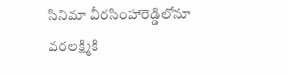సినిమా వీరసింహారెడ్డిలోనూ వరలక్ష్మికి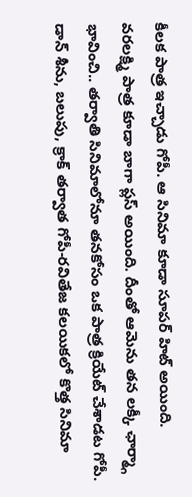కీలక పాత్ర ఇచ్చాడు గోపీ. ఆ సినిమా కూడా సూపర్ హిట్ అయింది.
వరలక్ష్మి పాత్ర కూడా బాగా ప్లస్ అయింది. దీంతో ఆమెను తన లక్కీ ఛార్మ్గా భావించి.. తర్వాతి సినిమాలోనూ తనకోసం ఒక పాత్ర క్రియేట్ చేశాడట గోపీ. డాన్ శీను, బలుపు, క్రాక్ తర్వాత గోపీ-రవితేజ కలయికలో కొత్త సినిమా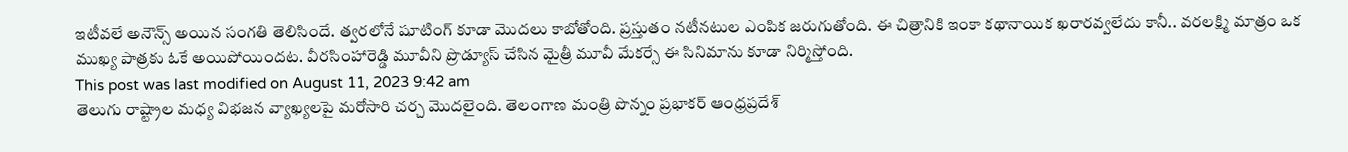ఇటీవలే అనౌన్స్ అయిన సంగతి తెలిసిందే. త్వరలోనే షూటింగ్ కూడా మొదలు కాబోతోంది. ప్రస్తుతం నటీనటుల ఎంపిక జరుగుతోంది. ఈ చిత్రానికి ఇంకా కథానాయిక ఖరారవ్వలేదు కానీ.. వరలక్ష్మి మాత్రం ఒక ముఖ్య పాత్రకు ఓకే అయిపోయిందట. వీరసింహారెడ్డి మూవీని ప్రొడ్యూస్ చేసిన మైత్రీ మూవీ మేకర్సే ఈ సినిమాను కూడా నిర్మిస్తోంది.
This post was last modified on August 11, 2023 9:42 am
తెలుగు రాష్ట్రాల మధ్య విభజన వ్యాఖ్యలపై మరోసారి చర్చ మొదలైంది. తెలంగాణ మంత్రి పొన్నం ప్రభాకర్ ఆంధ్రప్రదేశ్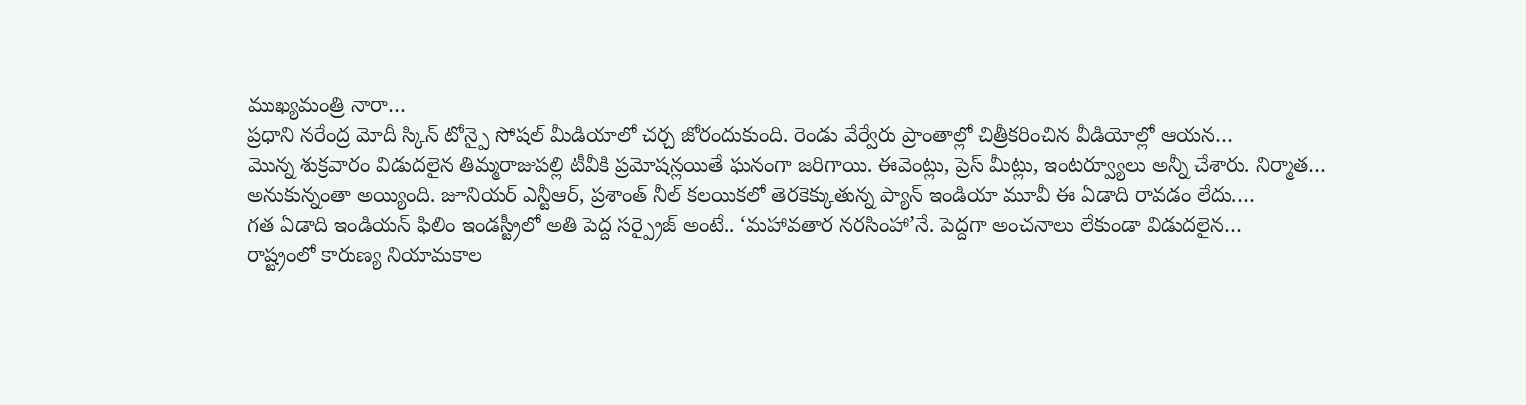ముఖ్యమంత్రి నారా…
ప్రధాని నరేంద్ర మోదీ స్కిన్ టోన్పై సోషల్ మీడియాలో చర్చ జోరందుకుంది. రెండు వేర్వేరు ప్రాంతాల్లో చిత్రీకరించిన వీడియోల్లో ఆయన…
మొన్న శుక్రవారం విడుదలైన తిమ్మరాజుపల్లి టీవీకి ప్రమోషన్లయితే ఘనంగా జరిగాయి. ఈవెంట్లు, ప్రెస్ మీట్లు, ఇంటర్వ్యూలు అన్నీ చేశారు. నిర్మాత…
అనుకున్నంతా అయ్యింది. జూనియర్ ఎన్టీఆర్, ప్రశాంత్ నీల్ కలయికలో తెరకెక్కుతున్న ప్యాన్ ఇండియా మూవీ ఈ ఏడాది రావడం లేదు.…
గత ఏడాది ఇండియన్ ఫిలిం ఇండస్ట్రీలో అతి పెద్ద సర్ప్రైజ్ అంటే.. ‘మహావతార నరసింహా’నే. పెద్దగా అంచనాలు లేకుండా విడుదలైన…
రాష్ట్రంలో కారుణ్య నియామకాల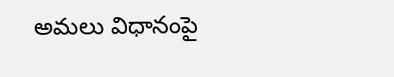అమలు విధానంపై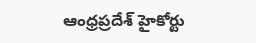ఆంధ్రప్రదేశ్ హైకోర్టు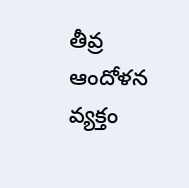తీవ్ర ఆందోళన వ్యక్తం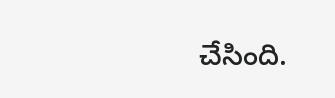చేసింది.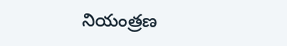నియంత్రణ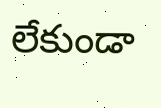లేకుండా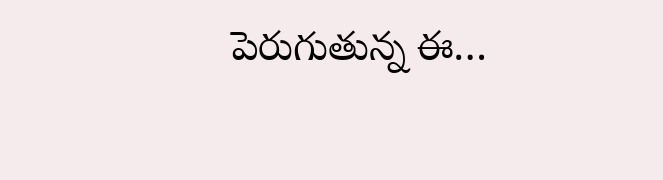పెరుగుతున్న ఈ…